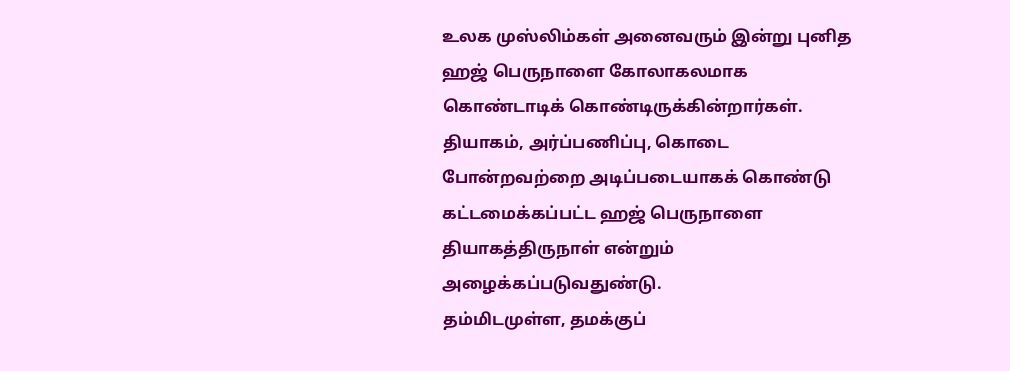உலக முஸ்லிம்கள் அனைவரும் இன்று புனித ஹஜ் பெருநாளை கோலாகலமாக கொண்டாடிக் கொண்டிருக்கின்றார்கள்.
தியாகம், அர்ப்பணிப்பு, கொடை போன்றவற்றை அடிப்படையாகக் கொண்டு கட்டமைக்கப்பட்ட ஹஜ் பெருநாளை தியாகத்திருநாள் என்றும் அழைக்கப்படுவதுண்டு.
தம்மிடமுள்ள, தமக்குப்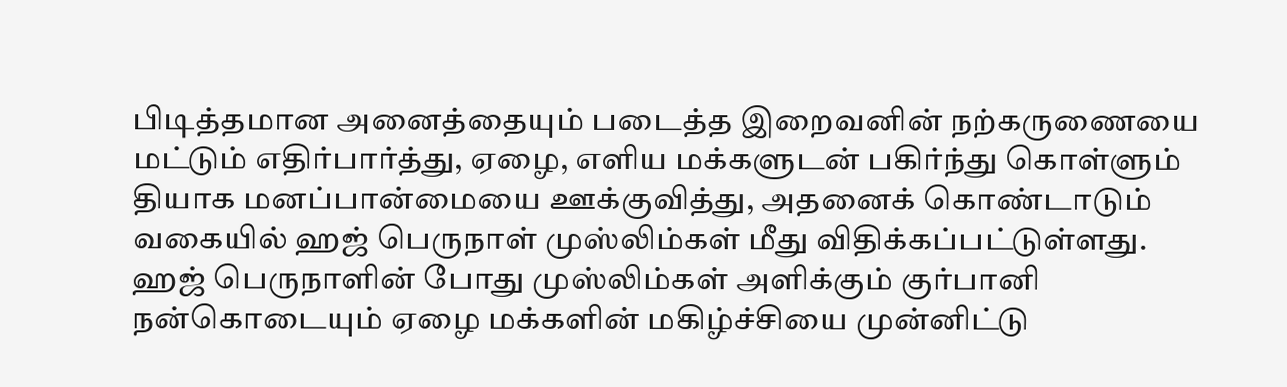பிடித்தமான அனைத்தையும் படைத்த இறைவனின் நற்கருணையை மட்டும் எதிர்பார்த்து, ஏழை, எளிய மக்களுடன் பகிர்ந்து கொள்ளும் தியாக மனப்பான்மையை ஊக்குவித்து, அதனைக் கொண்டாடும் வகையில் ஹஜ் பெருநாள் முஸ்லிம்கள் மீது விதிக்கப்பட்டுள்ளது.
ஹஜ் பெருநாளின் போது முஸ்லிம்கள் அளிக்கும் குர்பானி நன்கொடையும் ஏழை மக்களின் மகிழ்ச்சியை முன்னிட்டு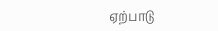ஏற்பாடு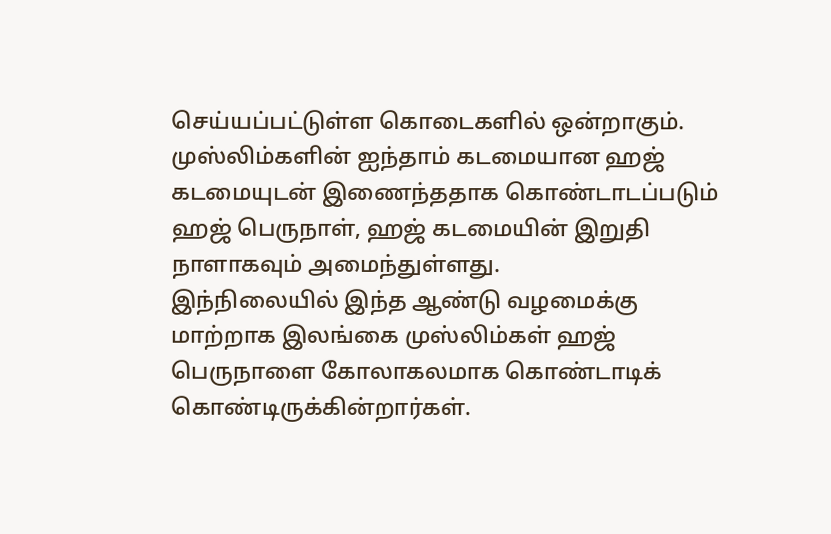செய்யப்பட்டுள்ள கொடைகளில் ஒன்றாகும்.
முஸ்லிம்களின் ஐந்தாம் கடமையான ஹஜ் கடமையுடன் இணைந்ததாக கொண்டாடப்படும் ஹஜ் பெருநாள், ஹஜ் கடமையின் இறுதி நாளாகவும் அமைந்துள்ளது.
இந்நிலையில் இந்த ஆண்டு வழமைக்கு மாற்றாக இலங்கை முஸ்லிம்கள் ஹஜ் பெருநாளை கோலாகலமாக கொண்டாடிக் கொண்டிருக்கின்றார்கள்.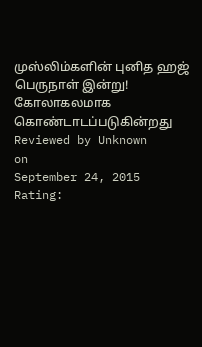முஸ்லிம்களின் புனித ஹஜ் பெருநாள் இன்று! கோலாகலமாக கொண்டாடப்படுகின்றது
Reviewed by Unknown
on
September 24, 2015
Rating: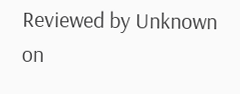Reviewed by Unknown
on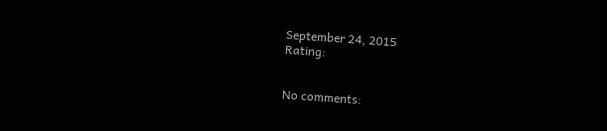September 24, 2015
Rating:


No comments: